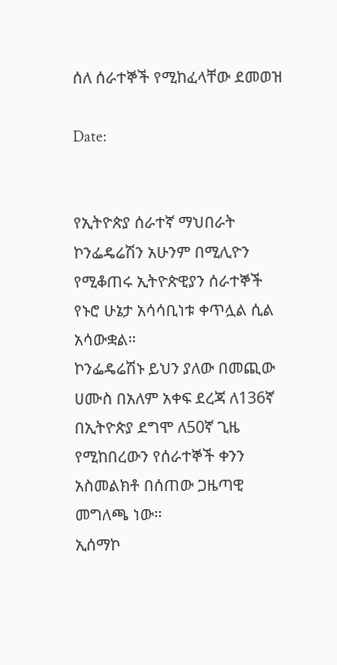ሰለ ሰራተኞች የሚከፈላቸው ደመወዝ

Date:


የኢትዮጵያ ሰራተኛ ማህበራት ኮንፌዴሬሽን አሁንም በሚሊዮን የሚቆጠሩ ኢትዮጵዊያን ሰራተኞች የኑሮ ሁኔታ አሳሳቢነቱ ቀጥሏል ሲል አሳውቋል።
ኮንፌዴሬሽኑ ይህን ያለው በመጪው ሀሙስ በአለም አቀፍ ደረጃ ለ136ኛ በኢትዮጵያ ደግሞ ለ50ኛ ጊዜ የሚከበረውን የሰራተኞች ቀንን አስመልክቶ በሰጠው ጋዜጣዊ መግለጫ ነው።
ኢሰማኮ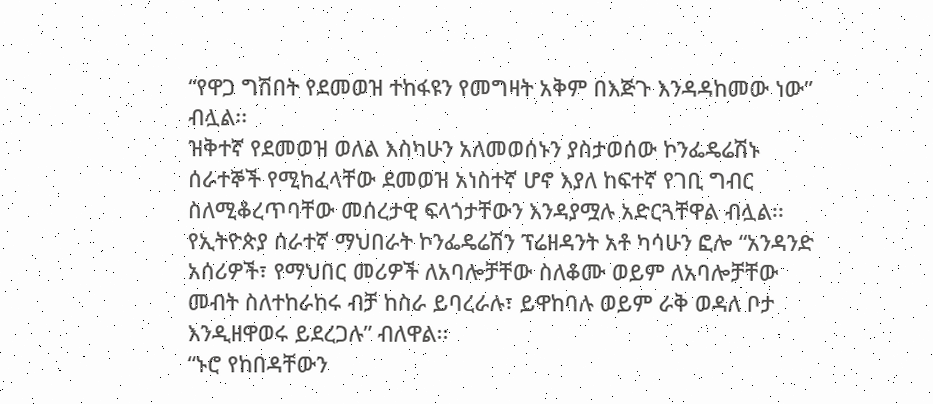“የዋጋ ግሽበት የደመወዝ ተከፋዩን የመግዛት አቅም በእጅጉ እንዳዳከመው ነው” ብሏል፡፡
ዝቅተኛ የደመወዝ ወለል እስካሁን አለመወሰኑን ያስታወሰው ኮንፌዴሬሽኑ ሰራተኞች የሚከፈላቸው ደመወዝ አነስተኛ ሆኖ እያለ ከፍተኛ የገቢ ግብር ስለሚቆረጥባቸው መሰረታዊ ፍላጎታቸውን እንዳያሟሉ አድርጓቸዋል ብሏል፡፡
የኢትዮጵያ ሰራተኛ ማህበራት ኮንፌዴሬሽን ፕሬዘዳንት አቶ ካሳሁን ፎሎ “አንዳንድ አሰሪዎች፣ የማህበር መሪዎች ለአባሎቻቸው ስለቆሙ ወይም ለአባሎቻቸው መብት ስለተከራከሩ ብቻ ከስራ ይባረራሉ፣ ይዋከባሉ ወይም ራቅ ወዳለ ቦታ እንዲዘዋወሩ ይደረጋሉ” ብለዋል፡፡
“ኑሮ የከበዳቸውን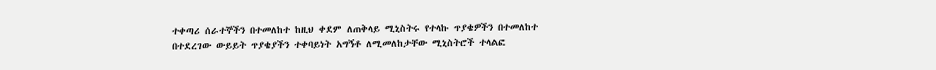ተቀጣሪ ሰራተኞችን በተመለከተ ከዚህ ቀደም ለጠቅላይ ሚኒስትሩ የተላኩ ጥያቄዎችን በተመለከተ በተደረገው ውይይት ጥያቄያችን ተቀባይነት አግኝቶ ለሚመለከታቸው ሚኒስትሮች ተላልፎ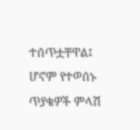ተሰጥቷቸዋል፤ ሆኖም የተወሰኑ ጥያቄዎች ምላሽ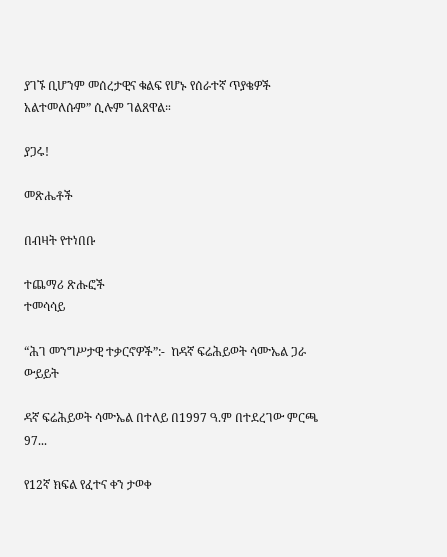ያገኙ ቢሆንም መሰረታዊና ቁልፍ የሆኑ የሰራተኛ ጥያቄዎች አልተመለሱም” ሲሉም ገልጸዋል።

ያጋሩ!

መጽሔቶች

በብዛት የተነበቡ

ተጨማሪ ጽሑፎች
ተመሳሳይ

“ሕገ መንግሥታዊ ተቃርኖዎች”:-  ከዳኛ ፍሬሕይወት ሳሙኤል ጋራ ውይይት

ዳኛ ፍሬሕይወት ሳሙኤል በተለይ በ1997 ዓ.ም በተደረገው ምርጫ 97...

የ12ኛ ክፍል የፈተና ቀን ታወቀ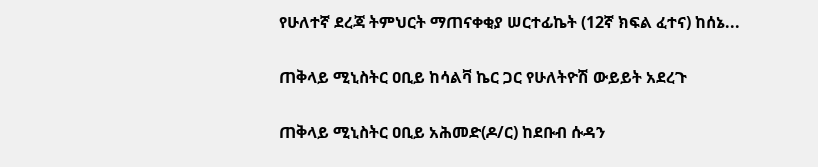የሁለተኛ ደረጃ ትምህርት ማጠናቀቂያ ሠርተፊኬት (12ኛ ክፍል ፈተና) ከሰኔ...

ጠቅላይ ሚኒስትር ዐቢይ ከሳልቫ ኬር ጋር የሁለትዮሽ ውይይት አደረጉ

ጠቅላይ ሚኒስትር ዐቢይ አሕመድ(ዶ/ር) ከደቡብ ሱዳን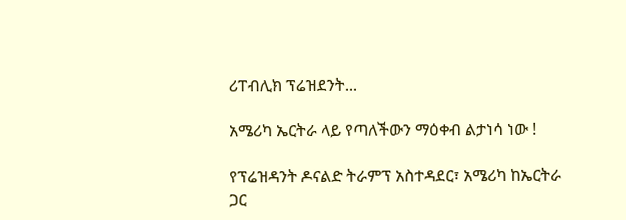ሪፐብሊክ ፕሬዝደንት...

አሜሪካ ኤርትራ ላይ የጣለችውን ማዕቀብ ልታነሳ ነው !

የፕሬዝዳንት ዶናልድ ትራምፕ አስተዳደር፣ አሜሪካ ከኤርትራ ጋር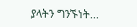ያላትን ግንኙነት...